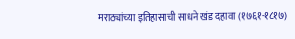मराठ्यांच्या इतिहासाची साधने खंड दहावा (१७६१-१८१७)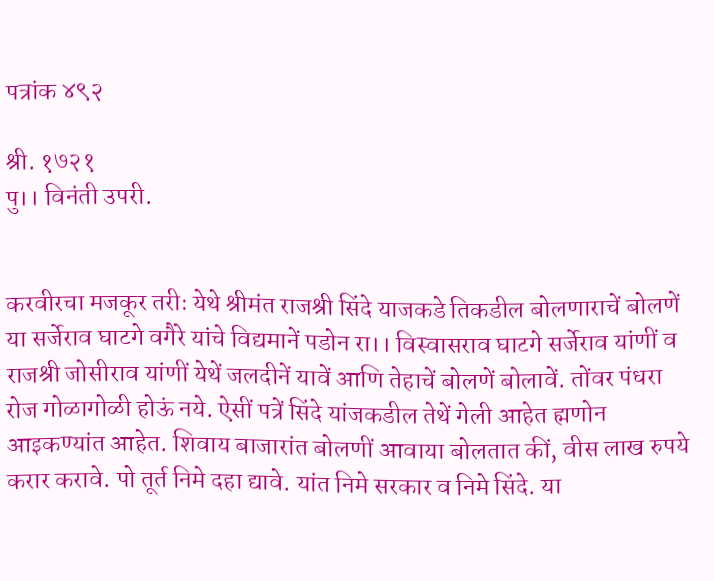पत्रांक ४९२

श्री. १७२१
पु।। विनंती उपरी.


करवीरचा मजकूर तरीः येथे श्रीमंत राजश्री सिंदे याजकडे तिकडील बोलणाराचें बोलणें या सर्जेराव घाटगे वगैरे यांचे विद्यमानें पडोन रा।। विस्वासराव घाटगे सर्जेराव यांणीं व राजश्री जोसीराव यांणीं येथें जलदीनें यावें आणि तेहाचें बोलणें बोलावें. तोंवर पंधरा रोज गोळागोळी होऊं नये. ऐसीं पत्रें सिंदे यांजकडील तेथें गेली आहेत ह्मणोन आइकण्यांत आहेत. शिवाय बाजारांत बोलणीं आवाया बोलतात कीं, वीस लाख रुपये करार करावे. पो तूर्त निमे दहा द्यावे. यांत निमे सरकार व निमे सिंदे. या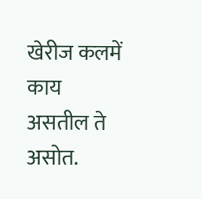खेरीज कलमें काय असतील ते असोत.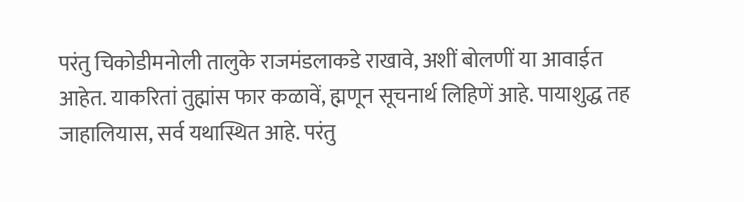परंतु चिकोडीमनोली तालुके राजमंडलाकडे राखावे, अशीं बोलणीं या आवाईत आहेत. याकरितां तुह्मांस फार कळावें, ह्मणून सूचनार्थ लिहिणें आहे. पायाशुद्ध तह जाहालियास, सर्व यथास्थित आहे. परंतु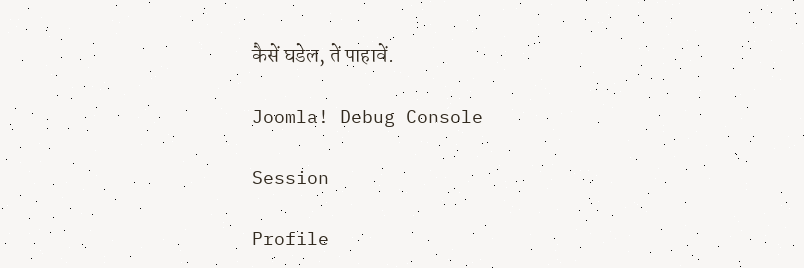कैसें घडेल, तें पाहावें.

Joomla! Debug Console

Session

Profile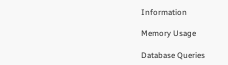Information

Memory Usage

Database Queries